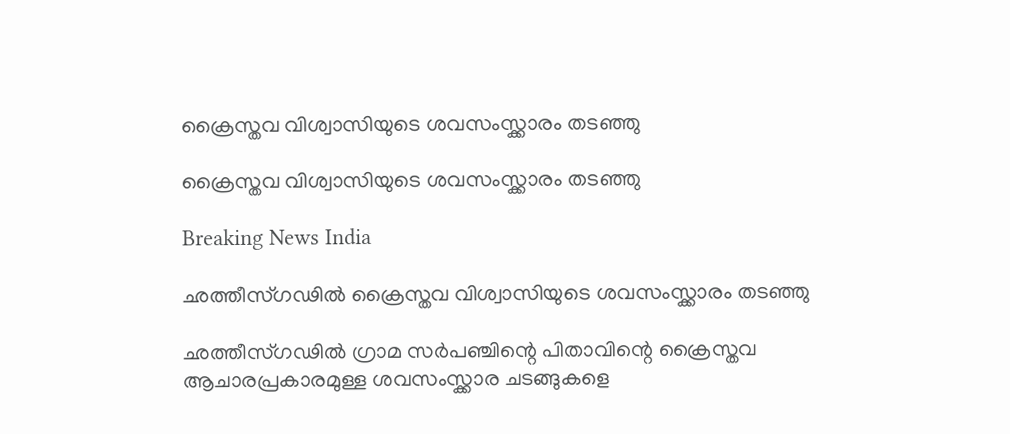ക്രൈസ്തവ വിശ്വാസിയുടെ ശവസംസ്ക്കാരം തടഞ്ഞു

ക്രൈസ്തവ വിശ്വാസിയുടെ ശവസംസ്ക്കാരം തടഞ്ഞു

Breaking News India

ഛത്തീസ്ഗഢില്‍ ക്രൈസ്തവ വിശ്വാസിയുടെ ശവസംസ്ക്കാരം തടഞ്ഞു

ഛത്തീസ്ഗഢില്‍ ഗ്രാമ സര്‍പഞ്ചിന്റെ പിതാവിന്റെ ക്രൈസ്തവ ആചാരപ്രകാരമുള്ള ശവസംസ്ക്കാര ചടങ്ങുകളെ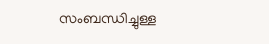സംബന്ധിച്ചുള്ള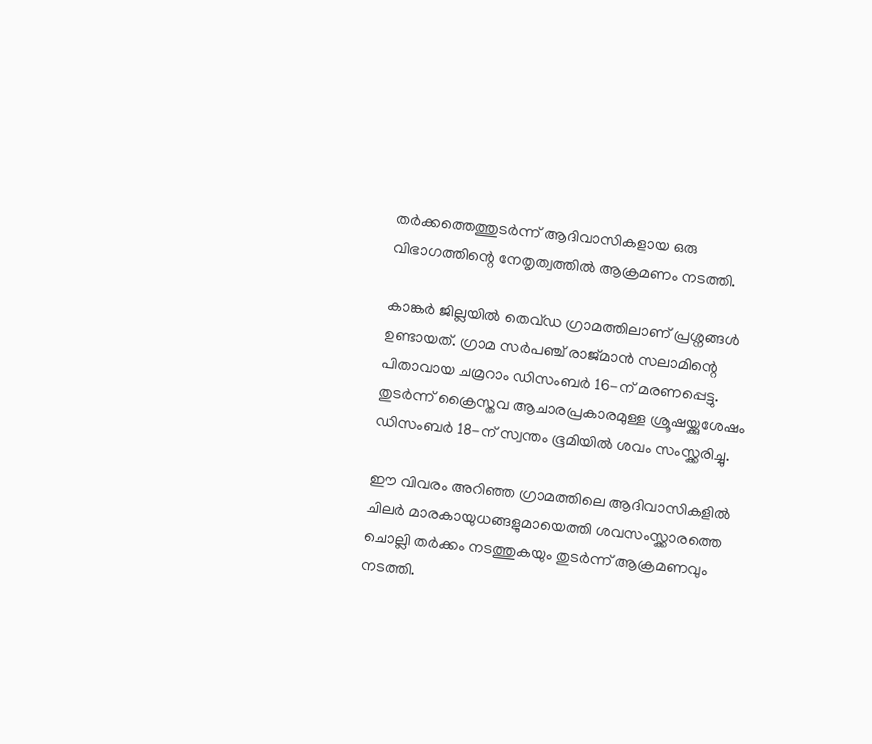തര്‍ക്കത്തെത്തുടര്‍ന്ന് ആദിവാസികളായ ഒരു വിഭാഗത്തിന്റെ നേതൃത്വത്തില്‍ ആക്രമണം നടത്തി.

കാങ്കര്‍ ജില്ലയില്‍ തെവ്ഡ ഗ്രാമത്തിലാണ് പ്രശ്നങ്ങള്‍ ഉണ്ടായത്. ഗ്രാമ സര്‍പഞ്ച് രാജ്മാന്‍ സലാമിന്റെ പിതാവായ ചമ്രറാം ഡിസംബര്‍ 16-ന് മരണപ്പെട്ടു. തുടര്‍ന്ന് ക്രൈസ്തവ ആചാരപ്രകാരമുള്ള ശ്രൂഷയ്ക്കുശേഷം ഡിസംബര്‍ 18-ന് സ്വന്തം ഭൂമിയില്‍ ശവം സംസ്ക്കരിച്ചു.

ഈ വിവരം അറിഞ്ഞ ഗ്രാമത്തിലെ ആദിവാസികളില്‍ ചിലര്‍ മാരകായുധങ്ങളുമായെത്തി ശവസംസ്ക്കാരത്തെ ചൊല്ലി തര്‍ക്കം നടത്തുകയും തുടര്‍ന്ന് ആക്രമണവും നടത്തി.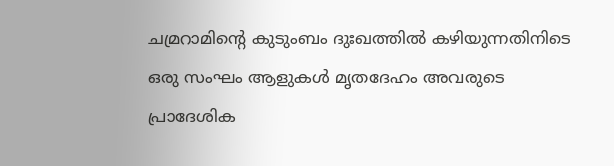ചമ്രറാമിന്റെ കുടുംബം ദുഃഖത്തില്‍ കഴിയുന്നതിനിടെ ഒരു സംഘം ആളുകള്‍ മൃതദേഹം അവരുടെ പ്രാദേശിക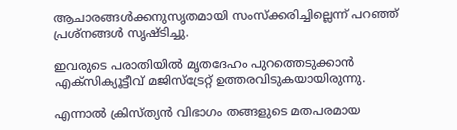ആചാരങ്ങള്‍ക്കനുസൃതമായി സംസ്ക്കരിച്ചില്ലെന്ന് പറഞ്ഞ് പ്രശ്നങ്ങള്‍ സൃഷ്ടിച്ചു.

ഇവരുടെ പരാതിയില്‍ മൃതദേഹം പുറത്തെടുക്കാന്‍ എക്സിക്യൂട്ടീവ് മജിസ്ട്രേറ്റ് ഉത്തരവിടുകയായിരുന്നു.

എന്നാല്‍ ക്രിസ്ത്യന്‍ വിഭാഗം തങ്ങളുടെ മതപരമായ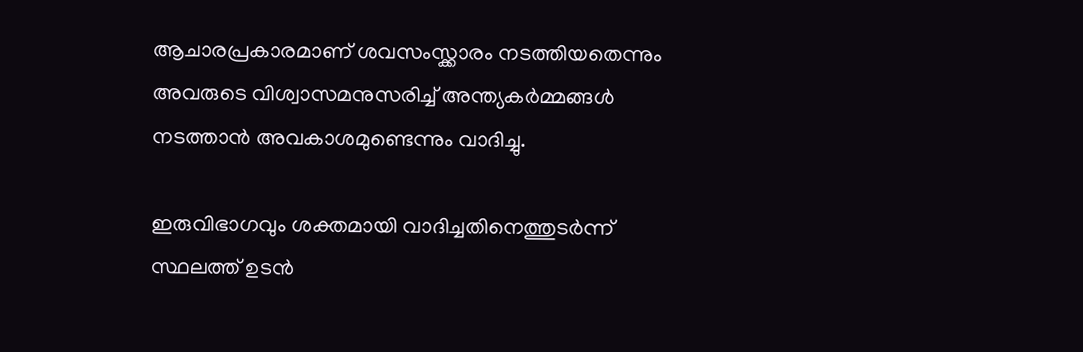ആചാരപ്രകാരമാണ് ശവസംസ്ക്കാരം നടത്തിയതെന്നും അവരുടെ വിശ്വാസമനുസരിച്ച് അന്ത്യകര്‍മ്മങ്ങള്‍ നടത്താന്‍ അവകാശമുണ്ടെന്നും വാദിച്ചു.

ഇരുവിഭാഗവും ശക്തമായി വാദിച്ചതിനെത്തുടര്‍ന്ന് സ്ഥലത്ത് ഉടന്‍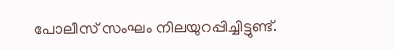പോലീസ് സംഘം നിലയുറപ്പിച്ചിട്ടുണ്ട്.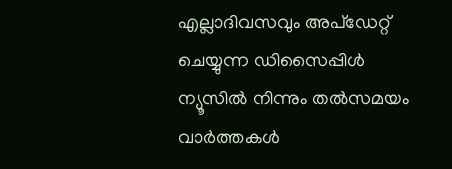എല്ലാദിവസവും അപ്ഡേറ്റ് ചെയ്യുന്ന ഡിസൈപ്പിൾ ന്യൂസിൽ നിന്നും തൽസമയം വാർത്തകൾ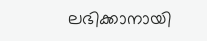ലഭിക്കാനായി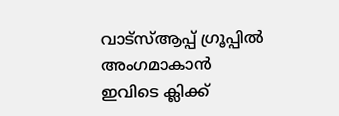വാട്സ്ആപ്പ് ഗ്രൂപ്പിൽ അംഗമാകാൻ ഇവിടെ ക്ലിക്ക്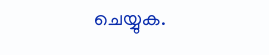ചെയ്യുക.